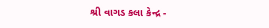શ્રી વાગડ કલા કેન્દ્ર -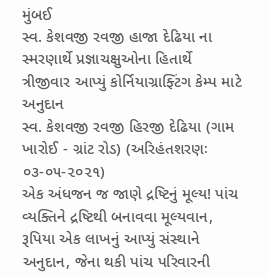મુંબઈ
સ્વ. કેશવજી રવજી હાજા દેઢિયા ના સ્મરણાર્થે પ્રજ્ઞાચક્ષુઓના હિતાર્થે ત્રીજીવાર આપ્યું કોર્નિયાગ્રાફ્ટિંગ કેમ્પ માટે અનુદાન
સ્વ. કેશવજી રવજી હિરજી દેઢિયા (ગામ ખારોઈ - ગ્રાંટ રોડ) (અરિહંતશરણઃ ૦૩-૦૫-૨૦૨૧)
એક અંધજન જ જાણે દ્રષ્ટિનું મૂલ્ય! પાંચ વ્યક્તિને દ્રષ્ટિથી બનાવવા મૂલ્યવાન, રૂપિયા એક લાખનું આપ્યું સંસ્થાને અનુદાન, જેના થકી પાંચ પરિવારની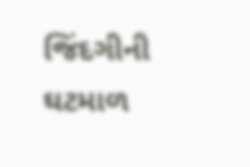જિંદગીની ઘટમાળ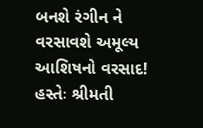બનશે રંગીન ને વરસાવશે અમૂલ્ય આશિષનો વરસાદ!
હસ્તેઃ શ્રીમતી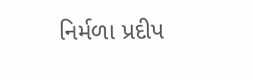નિર્મળા પ્રદીપ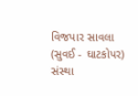વિજપાર સાવલા (સુવઈ - ઘાટકોપર)
સંસ્થા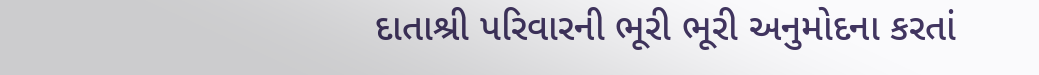દાતાશ્રી પરિવારની ભૂરી ભૂરી અનુમોદના કરતાં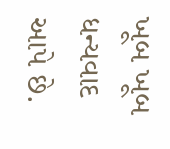ખૂબ ખૂબ ધન્યવાદ આપે છે.